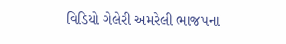વિડિયો ગેલેરી અમરેલી ભાજપના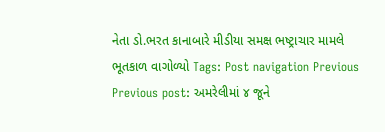નેતા ડો.ભરત કાનાબારે મીડીયા સમક્ષ ભષ્ટ્રાચાર મામલે ભૂતકાળ વાગોળ્યો Tags: Post navigation Previous Previous post: અમરેલીમાં ૪ જૂને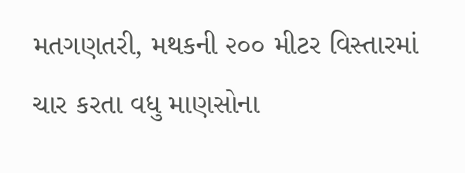મતગણતરી, મથકની ૨૦૦ મીટર વિસ્તારમાં ચાર કરતા વધુ માણસોના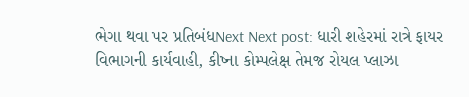ભેગા થવા પર પ્રતિબંધNext Next post: ધારી શહેરમાં રાત્રે ફાયર વિભાગની કાર્યવાહી, કીષ્ના કોમ્પલેક્ષ તેમજ રોયલ પ્લાઝા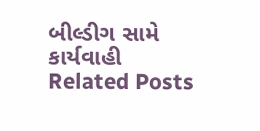બીલ્ડીગ સામે કાર્યવાહી Related Posts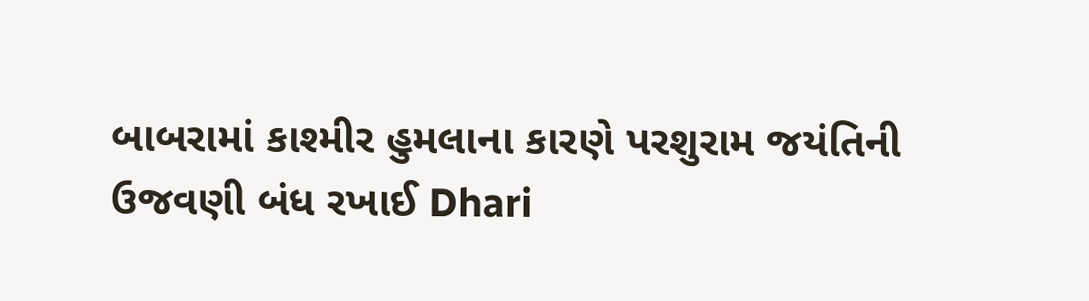બાબરામાં કાશ્મીર હુમલાના કારણે પરશુરામ જયંતિની ઉજવણી બંધ રખાઈ Dhari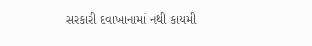સરકારી દવાખાનામાં નથી કાયમી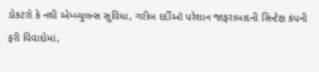ડોકટરો કે નથી એમ્બ્યુલન્સ સુવિધા, ગરીબ દર્દીઑ પરેશાન જાફરાબાદની સિન્ટેક્ષ કંપની ફરી વિવાદોમાં,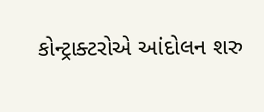કોન્ટ્રાક્ટરોએ આંદોલન શરુ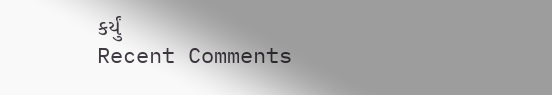કર્યું
Recent Comments